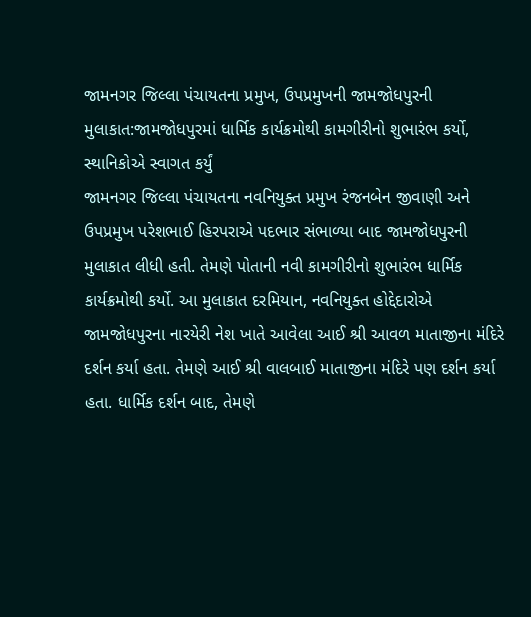જામનગર જિલ્લા પંચાયતના પ્રમુખ, ઉપપ્રમુખની જામજોધપુરની મુલાકાત:જામજોધપુરમાં ધાર્મિક કાર્યક્રમોથી કામગીરીનો શુભારંભ કર્યો, સ્થાનિકોએ સ્વાગત કર્યું
જામનગર જિલ્લા પંચાયતના નવનિયુક્ત પ્રમુખ રંજનબેન જીવાણી અને ઉપપ્રમુખ પરેશભાઈ હિરપરાએ પદભાર સંભાળ્યા બાદ જામજોધપુરની મુલાકાત લીધી હતી. તેમણે પોતાની નવી કામગીરીનો શુભારંભ ધાર્મિક કાર્યક્રમોથી કર્યો. આ મુલાકાત દરમિયાન, નવનિયુક્ત હોદ્દેદારોએ જામજોધપુરના નારયેરી નેશ ખાતે આવેલા આઈ શ્રી આવળ માતાજીના મંદિરે દર્શન કર્યા હતા. તેમણે આઈ શ્રી વાલબાઈ માતાજીના મંદિરે પણ દર્શન કર્યા હતા. ધાર્મિક દર્શન બાદ, તેમણે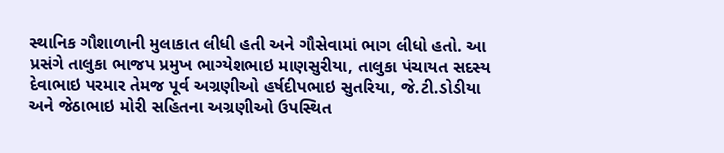સ્થાનિક ગૌશાળાની મુલાકાત લીધી હતી અને ગૌસેવામાં ભાગ લીધો હતો. આ પ્રસંગે તાલુકા ભાજપ પ્રમુખ ભાગ્યેશભાઇ માણસુરીયા, તાલુકા પંચાયત સદસ્ય દેવાભાઇ પરમાર તેમજ પૂર્વ અગ્રણીઓ હર્ષદીપભાઇ સુતરિયા, જે.ટી.ડોડીયા અને જેઠાભાઇ મોરી સહિતના અગ્રણીઓ ઉપસ્થિત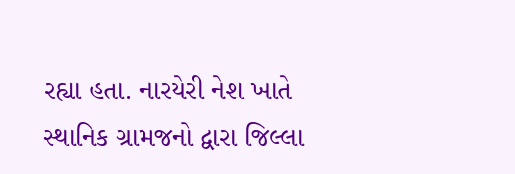રહ્યા હતા. નારયેરી નેશ ખાતે સ્થાનિક ગ્રામજનો દ્વારા જિલ્લા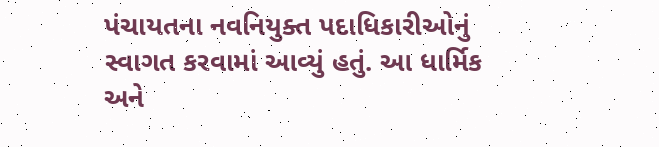પંચાયતના નવનિયુક્ત પદાધિકારીઓનું સ્વાગત કરવામાં આવ્યું હતું. આ ધાર્મિક અને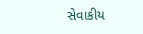સેવાકીય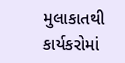મુલાકાતથી કાર્યકરોમાં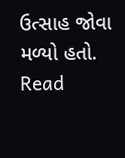ઉત્સાહ જોવા મળ્યો હતો.
Read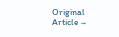Original Article →